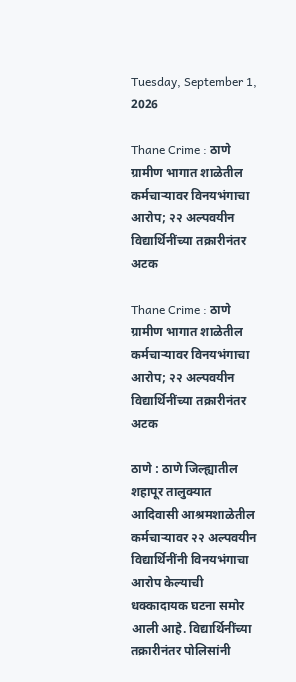Tuesday, September 1, 2026

Thane Crime : ठाणे ग्रामीण भागात शाळेतील कर्मचाऱ्यावर विनयभंगाचा आरोप; २२ अल्पवयीन विद्यार्थिनींच्या तक्रारीनंतर अटक

Thane Crime : ठाणे ग्रामीण भागात शाळेतील कर्मचाऱ्यावर विनयभंगाचा आरोप; २२ अल्पवयीन विद्यार्थिनींच्या तक्रारीनंतर अटक

ठाणे : ठाणे जिल्ह्यातील शहापूर तालुक्यात आदिवासी आश्रमशाळेतील कर्मचाऱ्यावर २२ अल्पवयीन विद्यार्थिनींनी विनयभंगाचा आरोप केल्याची धक्कादायक घटना समोर आली आहे. विद्यार्थिनींच्या तक्रारीनंतर पोलिसांनी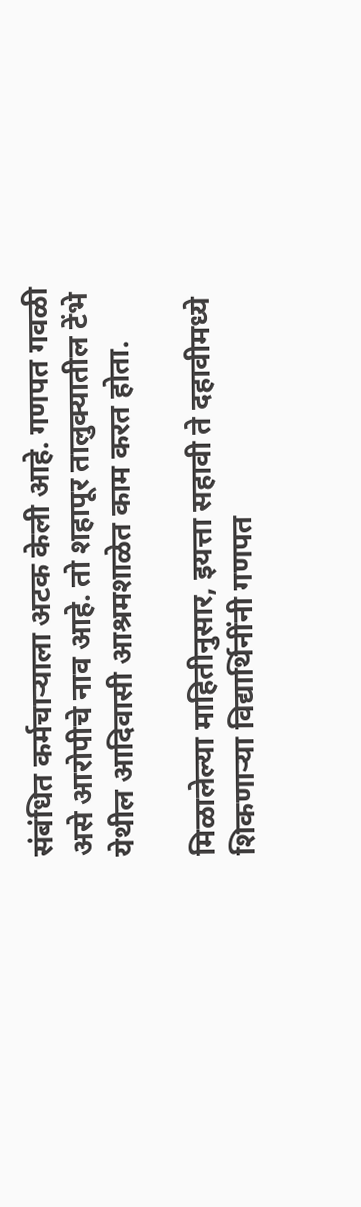संबंधित कर्मचाऱ्याला अटक केली आहे. गणपत गवळी असे आरोपीचे नाव आहे. तो शहापूर तालुक्यातील टेंभे येथील आदिवासी आश्रमशाळेत काम करत होता.

मिळालेल्या माहितीनुसार, इयत्ता सहावी ते दहावीमध्ये शिकणाऱ्या विद्यार्थिनींनी गणपत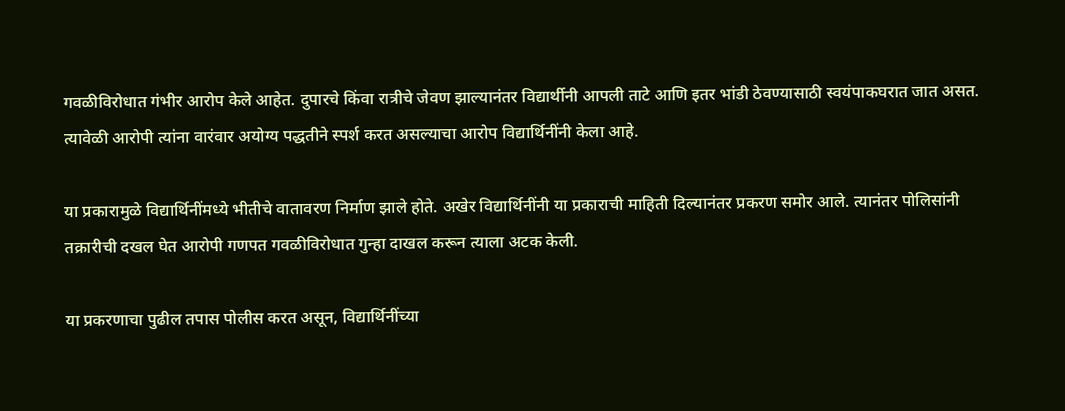गवळीविरोधात गंभीर आरोप केले आहेत. दुपारचे किंवा रात्रीचे जेवण झाल्यानंतर विद्यार्थीनी आपली ताटे आणि इतर भांडी ठेवण्यासाठी स्वयंपाकघरात जात असत. त्यावेळी आरोपी त्यांना वारंवार अयोग्य पद्धतीने स्पर्श करत असल्याचा आरोप विद्यार्थिनींनी केला आहे.

या प्रकारामुळे विद्यार्थिनींमध्ये भीतीचे वातावरण निर्माण झाले होते. अखेर विद्यार्थिनींनी या प्रकाराची माहिती दिल्यानंतर प्रकरण समोर आले. त्यानंतर पोलिसांनी तक्रारीची दखल घेत आरोपी गणपत गवळीविरोधात गुन्हा दाखल करून त्याला अटक केली.

या प्रकरणाचा पुढील तपास पोलीस करत असून, विद्यार्थिनींच्या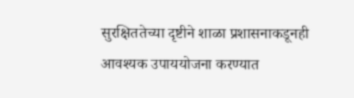सुरक्षिततेच्या दृष्टीने शाळा प्रशासनाकडूनही आवश्यक उपाययोजना करण्यात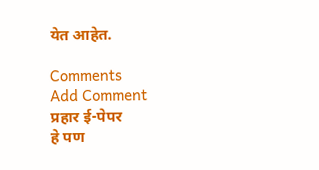येत आहेत.

Comments
Add Comment
प्रहार ई-पेपर
हे पण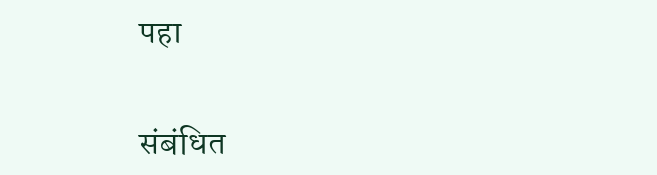पहा


संबंधित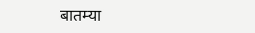बातम्या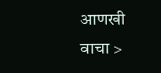आणखी वाचा >